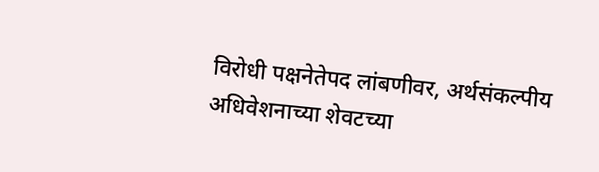विरोधी पक्षनेतेपद लांबणीवर, अर्थसंकल्पीय अधिवेशनाच्या शेवटच्या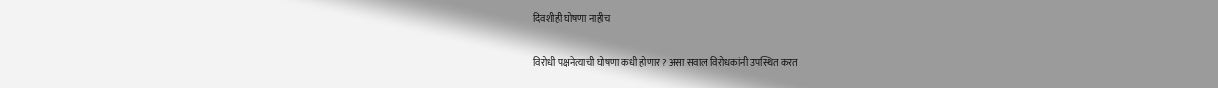दिवशीही घोषणा नाहीच

विरोधी पक्षनेत्याची घोषणा कधी होणार? असा सवाल विरोधकांनी उपस्थित करत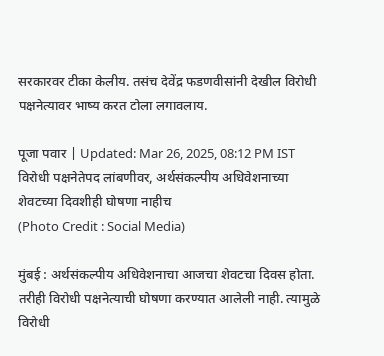सरकारवर टीका केलीय. तसंच देवेंद्र फडणवीसांनी देखील विरोधी पक्षनेत्यावर भाष्य करत टोला लगावलाय.

पूजा पवार | Updated: Mar 26, 2025, 08:12 PM IST
विरोधी पक्षनेतेपद लांबणीवर, अर्थसंकल्पीय अधिवेशनाच्या शेवटच्या दिवशीही घोषणा नाहीच
(Photo Credit : Social Media)

मुंबई : अर्थसंकल्पीय अधिवेशनाचा आजचा शेवटचा दिवस होता.  तरीही विरोधी पक्षनेत्याची घोषणा करण्यात आलेली नाही. त्यामुळे विरोधी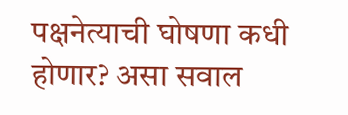पक्षनेत्याची घोषणा कधी होणार? असा सवाल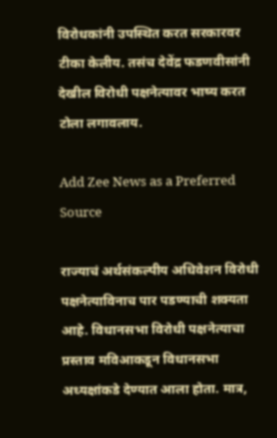विरोधकांनी उपस्थित करत सरकारवर टीका केलीय. तसंच देवेंद्र फडणवीसांनी देखील विरोधी पक्षनेत्यावर भाष्य करत टोला लगावलाय.

Add Zee News as a Preferred Source

राज्याचं अर्थसंकल्पीय अधिवेशन विरोधी पक्षनेत्याविनाच पार पडण्याची शक्यता आहे. विधानसभा विरोधी पक्षनेत्याचा प्रस्ताव मविआकडून विधानसभा अध्यक्षांकडे देण्यात आला होता. मात्र,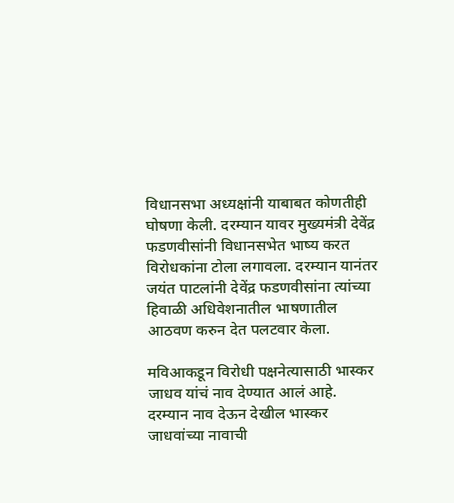विधानसभा अध्यक्षांनी याबाबत कोणतीही घोषणा केली. दरम्यान यावर मुख्यमंत्री देवेंद्र फडणवीसांनी विधानसभेत भाष्य करत विरोधकांना टोला लगावला. दरम्यान यानंतर जयंत पाटलांनी देवेंद्र फडणवीसांना त्यांच्या हिवाळी अधिवेशनातील भाषणातील आठवण करुन देत पलटवार केला.

मविआकडून विरोधी पक्षनेत्यासाठी भास्कर जाधव यांचं नाव देण्यात आलं आहे. दरम्यान नाव देऊन देखील भास्कर जाधवांच्या नावाची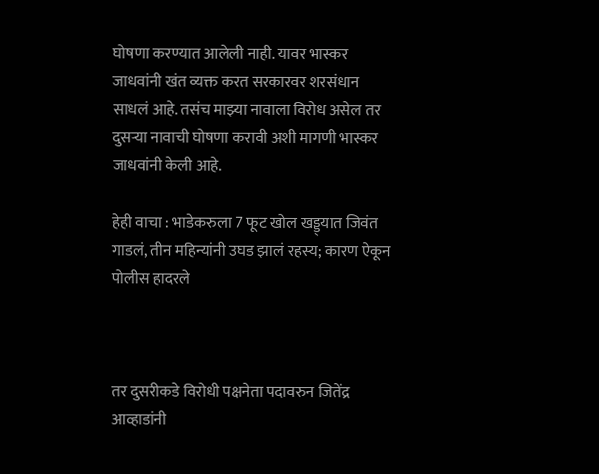घोषणा करण्यात आलेली नाही. यावर भास्कर जाधवांनी खंत व्यक्त करत सरकारवर शरसंधान साधलं आहे. तसंच माझ्या नावाला विरोध असेल तर दुसऱ्या नावाची घोषणा करावी अशी मागणी भास्कर जाधवांनी केली आहे.

हेही वाचा : भाडेकरुला 7 फूट खोल खड्ड्यात जिवंत गाडलं, तीन महिन्यांनी उघड झालं रहस्य; कारण ऐकून पोलीस हादरले



तर दुसरीकडे विरोधी पक्षनेता पदावरुन जितेंद्र आव्हाडांनी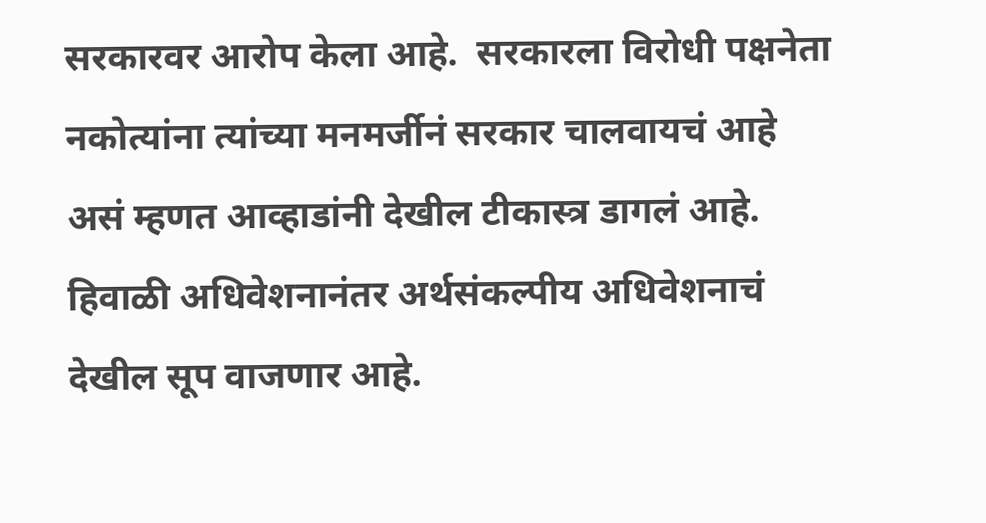सरकारवर आरोप केला आहे.  सरकारला विरोधी पक्षनेता नकोत्यांना त्यांच्या मनमर्जीनं सरकार चालवायचं आहे असं म्हणत आव्हाडांनी देखील टीकास्त्र डागलं आहे. हिवाळी अधिवेशनानंतर अर्थसंकल्पीय अधिवेशनाचं देखील सूप वाजणार आहे.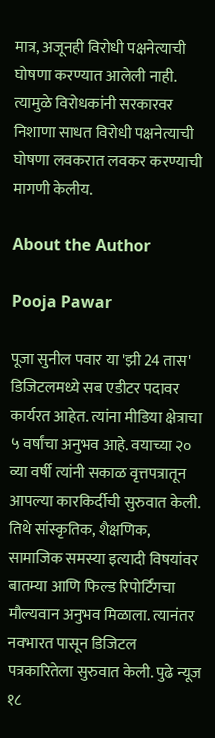मात्र, अजूनही विरोधी पक्षनेत्याची घोषणा करण्यात आलेली नाही. त्यामुळे विरोधकांनी सरकारवर निशाणा साधत विरोधी पक्षनेत्याची घोषणा लवकरात लवकर करण्याची मागणी केलीय.

About the Author

Pooja Pawar

पूजा सुनील पवार या 'झी 24 तास' डिजिटलमध्ये सब एडीटर पदावर कार्यरत आहेत. त्यांना मीडिया क्षेत्राचा ५ वर्षांचा अनुभव आहे. वयाच्या २० व्या वर्षी त्यांनी सकाळ वृत्तपत्रातून आपल्या कारकिर्दीची सुरुवात केली. तिथे सांस्कृतिक, शैक्षणिक, सामाजिक समस्या इत्यादी विषयांवर बातम्या आणि फिल्ड रिपोर्टिंगचा मौल्यवान अनुभव मिळाला. त्यानंतर नवभारत पासून डिजिटल पत्रकारितेला सुरुवात केली. पुढे न्यूज १८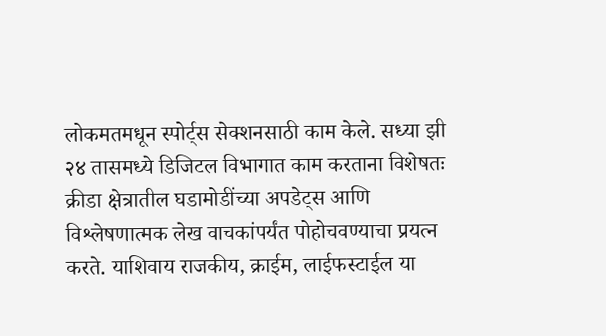लोकमतमधून स्पोर्ट्स सेक्शनसाठी काम केले. सध्या झी २४ तासमध्ये डिजिटल विभागात काम करताना विशेषतः क्रीडा क्षेत्रातील घडामोडींच्या अपडेट्स आणि विश्लेषणात्मक लेख वाचकांपर्यंत पोहोचवण्याचा प्रयत्न करते. याशिवाय राजकीय, क्राईम, लाईफस्टाईल या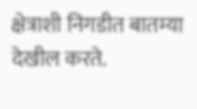क्षेत्राशी निगडीत बातम्या देखील करते.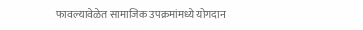फावल्यावेळेत सामाजिक उपक्रमांमध्ये योगदान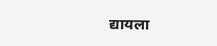द्यायला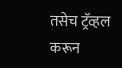तसेच ट्रॅव्हल करून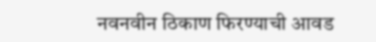नवनवीन ठिकाण फिरण्याची आवड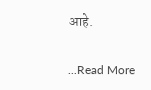आहे.

...Read More